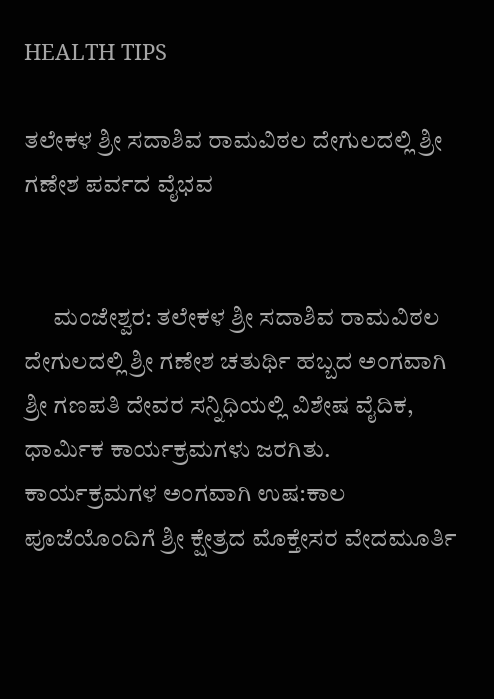HEALTH TIPS

ತಲೇಕಳ ಶ್ರೀ ಸದಾಶಿವ ರಾಮವಿಠಲ ದೇಗುಲದಲ್ಲಿ ಶ್ರೀ ಗಣೇಶ ಪರ್ವದ ವೈಭವ


      ಮಂಜೇಶ್ವರ: ತಲೇಕಳ ಶ್ರೀ ಸದಾಶಿವ ರಾಮವಿಠಲ ದೇಗುಲದಲ್ಲಿ ಶ್ರೀ ಗಣೇಶ ಚತುರ್ಥಿ ಹಬ್ಬದ ಅಂಗವಾಗಿ ಶ್ರೀ ಗಣಪತಿ ದೇವರ ಸನ್ನಿಧಿಯಲ್ಲಿ ವಿಶೇಷ ವೈದಿಕ, ಧಾರ್ಮಿಕ ಕಾರ್ಯಕ್ರಮಗಳು ಜರಗಿತು.  ಕಾರ್ಯಕ್ರಮಗಳ ಅಂಗವಾಗಿ ಉಷ:ಕಾಲ ಪೂಜೆಯೊಂದಿಗೆ ಶ್ರೀ ಕ್ಷೇತ್ರದ ಮೊಕ್ತೇಸರ ವೇದಮೂರ್ತಿ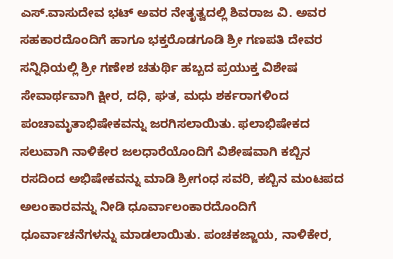ಎಸ್.ವಾಸುದೇವ ಭಟ್ ಅವರ ನೇತೃತ್ವದಲ್ಲಿ ಶಿವರಾಜ ವಿ. ಅವರ ಸಹಕಾರದೊಂದಿಗೆ ಹಾಗೂ ಭಕ್ತರೊಡಗೂಡಿ ಶ್ರೀ ಗಣಪತಿ ದೇವರ ಸನ್ನಿಧಿಯಲ್ಲಿ ಶ್ರೀ ಗಣೇಶ ಚತುರ್ಥಿ ಹಬ್ಬದ ಪ್ರಯುಕ್ತ ವಿಶೇಷ ಸೇವಾರ್ಥವಾಗಿ ಕ್ಷೀರ, ದಧಿ, ಘತ, ಮಧು ಶರ್ಕರಾಗಳಿಂದ ಪಂಚಾಮೃತಾಭಿಷೇಕವನ್ನು ಜರಗಿಸಲಾಯಿತು. ಫಲಾಭಿಷೇಕದ ಸಲುವಾಗಿ ನಾಳಿಕೇರ ಜಲಧಾರೆಯೊಂದಿಗೆ ವಿಶೇಷವಾಗಿ ಕಬ್ಬಿನ ರಸದಿಂದ ಅಭಿಷೇಕವನ್ನು ಮಾಡಿ ಶ್ರೀಗಂಧ ಸವರಿ, ಕಬ್ಬಿನ ಮಂಟಪದ ಅಲಂಕಾರವನ್ನು ನೀಡಿ ಧೂರ್ವಾಲಂಕಾರದೊಂದಿಗೆ  ಧೂರ್ವಾಚನೆಗಳನ್ನು ಮಾಡಲಾಯಿತು. ಪಂಚಕಜ್ಜಾಯ, ನಾಳಿಕೇರ,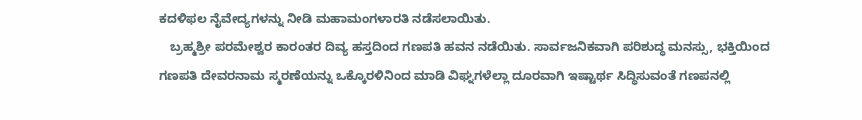ಕದಳಿಫಲ ನೈವೇದ್ಯಗಳನ್ನು ನೀಡಿ ಮಹಾಮಂಗಳಾರತಿ ನಡೆಸಲಾಯಿತು.
   ಬ್ರಹ್ಮಶ್ರೀ ಪರಮೇಶ್ವರ ಕಾರಂತರ ದಿವ್ಯ ಹಸ್ತದಿಂದ ಗಣಪತಿ ಹವನ ನಡೆಯಿತು. ಸಾರ್ವಜನಿಕವಾಗಿ ಪರಿಶುದ್ಧ ಮನಸ್ಸು, ಭಕ್ತಿಯಿಂದ ಗಣಪತಿ ದೇವರನಾಮ ಸ್ಮರಣೆಯನ್ನು ಒಕ್ಕೊರಳಿನಿಂದ ಮಾಡಿ ವಿಘ್ನಗಳೆಲ್ಲಾ ದೂರವಾಗಿ ಇಷ್ಟಾರ್ಥ ಸಿದ್ಧಿಸುವಂತೆ ಗಣಪನಲ್ಲಿ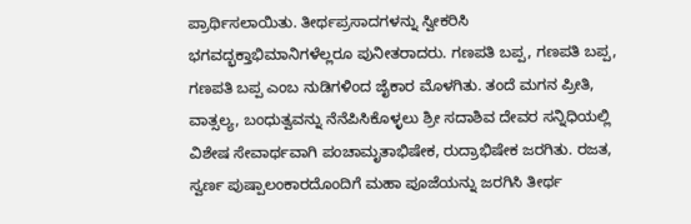ಪ್ರಾರ್ಥಿಸಲಾಯಿತು. ತೀರ್ಥಪ್ರಸಾದಗಳನ್ನು ಸ್ವೀಕರಿಸಿ ಭಗವದ್ಭಕ್ತಾಭಿಮಾನಿಗಳೆಲ್ಲರೂ ಪುನೀತರಾದರು. ಗಣಪತಿ ಬಪ್ಪ, ಗಣಪತಿ ಬಪ್ಪ, ಗಣಪತಿ ಬಪ್ಪ ಎಂಬ ನುಡಿಗಳಿಂದ ಜೈಕಾರ ಮೊಳಗಿತು. ತಂದೆ ಮಗನ ಪ್ರೀತಿ, ವಾತ್ಸಲ್ಯ, ಬಂಧುತ್ವವನ್ನು ನೆನೆಪಿಸಿಕೊಳ್ಳಲು ಶ್ರೀ ಸದಾಶಿವ ದೇವರ ಸನ್ನಿಧಿಯಲ್ಲಿ ವಿಶೇಷ ಸೇವಾರ್ಥವಾಗಿ ಪಂಚಾಮೃತಾಭಿಷೇಕ, ರುದ್ರಾಭಿಷೇಕ ಜರಗಿತು. ರಜತ, ಸ್ವರ್ಣ ಪುಷ್ಪಾಲಂಕಾರದೊಂದಿಗೆ ಮಹಾ ಪೂಜೆಯನ್ನು ಜರಗಿಸಿ ತೀರ್ಥ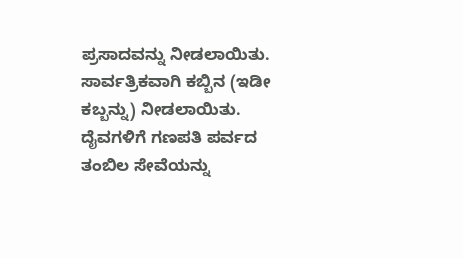ಪ್ರಸಾದವನ್ನು ನೀಡಲಾಯಿತು. ಸಾರ್ವತ್ರಿಕವಾಗಿ ಕಬ್ಬಿನ (ಇಡೀ ಕಬ್ಬನ್ನು) ನೀಡಲಾಯಿತು. ದೈವಗಳಿಗೆ ಗಣಪತಿ ಪರ್ವದ ತಂಬಿಲ ಸೇವೆಯನ್ನು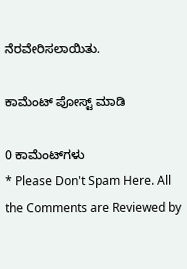ನೆರವೇರಿಸಲಾಯಿತು.

ಕಾಮೆಂಟ್‌‌ ಪೋಸ್ಟ್‌ ಮಾಡಿ

0 ಕಾಮೆಂಟ್‌ಗಳು
* Please Don't Spam Here. All the Comments are Reviewed by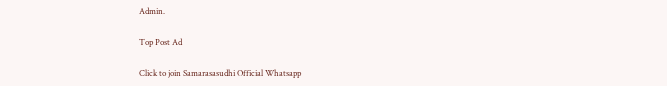Admin.

Top Post Ad

Click to join Samarasasudhi Official Whatsapp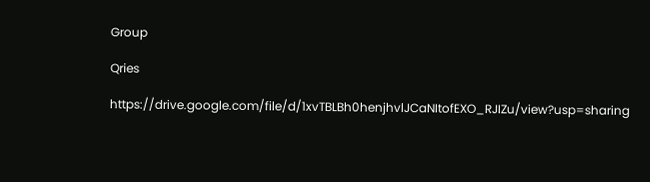Group

Qries

https://drive.google.com/file/d/1xvTBLBh0henjhvlJCaNItofEXO_RJIZu/view?usp=sharing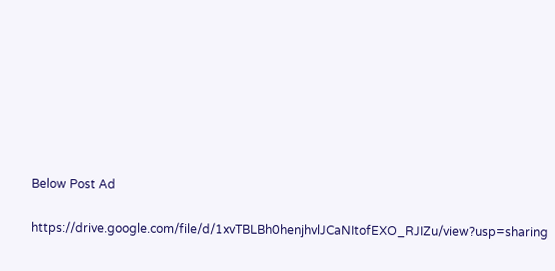Below Post Ad

https://drive.google.com/file/d/1xvTBLBh0henjhvlJCaNItofEXO_RJIZu/view?usp=sharing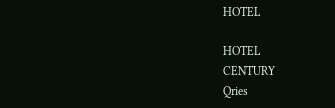HOTEL

HOTEL
CENTURY
Qries